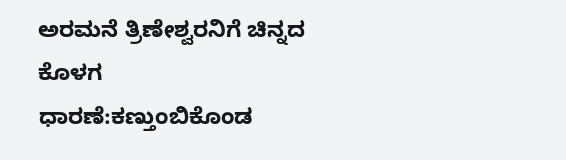ಅರಮನೆ ತ್ರಿಣೇಶ್ವರನಿಗೆ ಚಿನ್ನದ ಕೊಳಗ ಧಾರಣೆ:ಕಣ್ತುಂಬಿಕೊಂಡ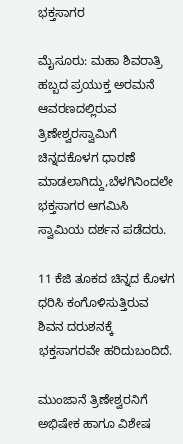ಭಕ್ತಸಾಗರ

ಮೈಸೂರು: ಮಹಾ ಶಿವರಾತ್ರಿ ಹಬ್ಬದ ಪ್ರಯುಕ್ತ ಅರಮನೆ ಆವರಣದಲ್ಲಿರುವ ತ್ರಿಣೇಶ್ವರಸ್ವಾಮಿಗೆ ಚಿನ್ನದಕೊಳಗ ಧಾರಣೆ ಮಾಡಲಾಗಿದ್ದು,ಬೆಳಗಿನಿಂದಲೇ‌ ಭಕ್ತಸಾಗರ ಆಗಮಿಸಿ ಸ್ವಾಮಿಯ ದರ್ಶನ‌ ಪಡೆದರು.

11 ಕೆಜಿ ತೂಕದ ಚಿನ್ನದ ಕೊಳಗ ಧರಿಸಿ ಕಂಗೊಳಿಸುತ್ತಿರುವ ಶಿವನ ದರುಶನಕ್ಕೆ ಭಕ್ತಸಾಗರವೇ ಹರಿದುಬಂದಿದೆ.

ಮುಂಜಾನೆ ತ್ರಿಣೇಶ್ವರನಿಗೆ ಅಭಿಷೇಕ ಹಾಗೂ ವಿಶೇಷ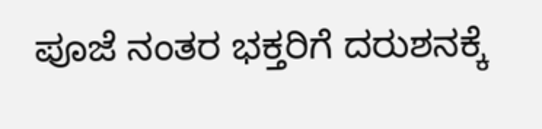ಪೂಜೆ ನಂತರ ಭಕ್ತರಿಗೆ ದರುಶನಕ್ಕೆ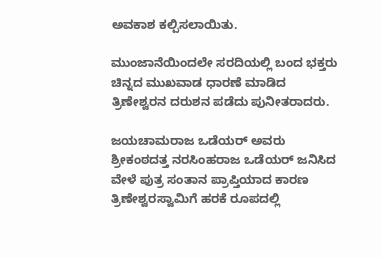ಅವಕಾಶ ಕಲ್ಪಿಸಲಾಯಿತು.

ಮುಂಜಾನೆಯಿಂದಲೇ ಸರದಿಯಲ್ಲಿ ಬಂದ ಭಕ್ತರು ಚಿನ್ನದ ಮುಖವಾಡ ಧಾರಣೆ ಮಾಡಿದ ತ್ರಿಣೇಶ್ವರನ ದರುಶನ ಪಡೆದು‌ ಪುನೀತರಾದರು.

ಜಯಚಾಮರಾಜ ಒಡೆಯರ್ ಅವರು
ಶ್ರೀಕಂಠದತ್ತ ನರಸಿಂಹರಾಜ ಒಡೆಯರ್ ಜ‌ನಿಸಿದ ವೇಳೆ ಪುತ್ರ ಸಂತಾನ ಪ್ರಾಪ್ತಿಯಾದ ಕಾರಣ ತ್ರಿಣೇಶ್ವರಸ್ವಾಮಿಗೆ ಹರಕೆ ರೂಪದಲ್ಲಿ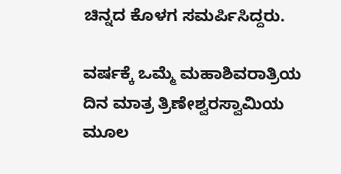ಚಿನ್ನದ ಕೊಳಗ ಸಮರ್ಪಿಸಿದ್ದರು.

ವರ್ಷಕ್ಕೆ ಒಮ್ಮೆ ಮಹಾಶಿವರಾತ್ರಿಯ ದಿನ ಮಾತ್ರ ತ್ರಿಣೇಶ್ವರಸ್ವಾಮಿಯ ಮೂಲ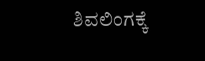ಶಿವಲಿಂಗಕ್ಕೆ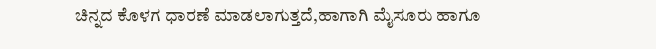ಚಿನ್ನದ ಕೊಳಗ ಧಾರಣೆ ಮಾಡಲಾಗುತ್ತದೆ,ಹಾಗಾಗಿ ಮೈಸೂರು ಹಾಗೂ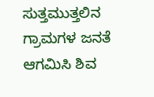ಸುತ್ತಮುತ್ತಲಿನ ಗ್ರಾಮಗಳ ಜನತೆ‌
ಆಗಮಿಸಿ ಶಿವ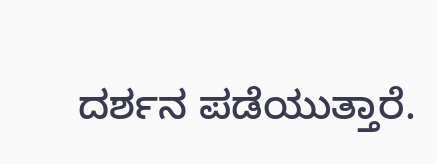ದರ್ಶನ ಪಡೆಯುತ್ತಾರೆ.